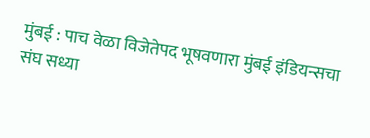मुंबई : पाच वेळा विजेतेपद भूषवणारा मुंबई इंडियन्सचा संघ सध्या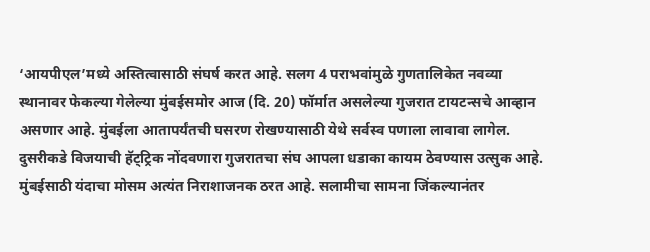‘आयपीएल’मध्ये अस्तित्वासाठी संघर्ष करत आहे. सलग 4 पराभवांमुळे गुणतालिकेत नवव्या स्थानावर फेकल्या गेलेल्या मुंबईसमोर आज (दि. 20) फॉर्मात असलेल्या गुजरात टायटन्सचे आव्हान असणार आहे. मुंबईला आतापर्यंतची घसरण रोखण्यासाठी येथे सर्वस्व पणाला लावावा लागेल. दुसरीकडे विजयाची हॅट्ट्रिक नोंदवणारा गुजरातचा संघ आपला धडाका कायम ठेवण्यास उत्सुक आहे.
मुंबईसाठी यंदाचा मोसम अत्यंत निराशाजनक ठरत आहे. सलामीचा सामना जिंकल्यानंतर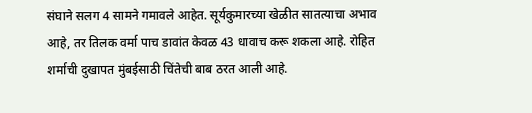संघाने सलग 4 सामने गमावले आहेत. सूर्यकुमारच्या खेळीत सातत्याचा अभाव आहे, तर तिलक वर्मा पाच डावांत केवळ 43 धावाच करू शकला आहे. रोहित शर्माची दुखापत मुंबईसाठी चिंतेची बाब ठरत आली आहे.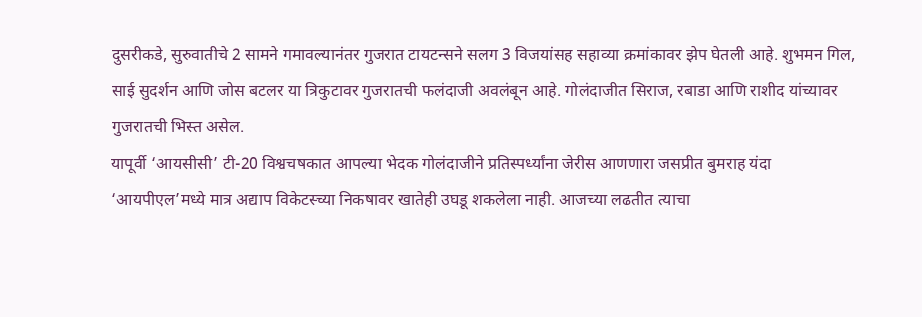दुसरीकडे, सुरुवातीचे 2 सामने गमावल्यानंतर गुजरात टायटन्सने सलग 3 विजयांसह सहाव्या क्रमांकावर झेप घेतली आहे. शुभमन गिल, साई सुदर्शन आणि जोस बटलर या त्रिकुटावर गुजरातची फलंदाजी अवलंबून आहे. गोलंदाजीत सिराज, रबाडा आणि राशीद यांच्यावर गुजरातची भिस्त असेल.
यापूर्वी ‘आयसीसी’ टी-20 विश्वचषकात आपल्या भेदक गोलंदाजीने प्रतिस्पर्ध्यांना जेरीस आणणारा जसप्रीत बुमराह यंदा ‘आयपीएल’मध्ये मात्र अद्याप विकेटस्च्या निकषावर खातेही उघडू शकलेला नाही. आजच्या लढतीत त्याचा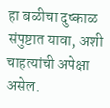हा बळीचा दुष्काळ संपुष्टात यावा, अशी चाहत्यांची अपेक्षा असेल.